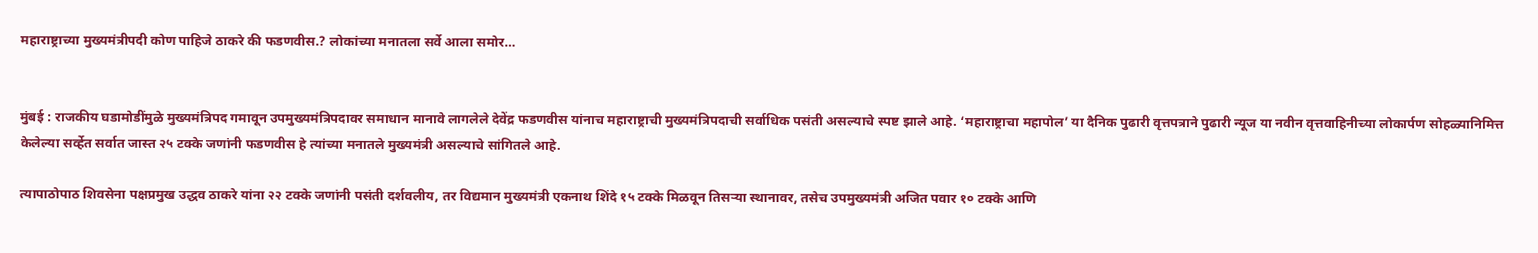महाराष्ट्राच्या मुख्यमंत्रीपदी कोण पाहिजे ठाकरे की फडणवीस.? लोकांच्या मनातला सर्वे आला समोर…


मुंबई : राजकीय घडामोडींमुळे मुख्यमंत्रिपद गमावून उपमुख्यमंत्रिपदावर समाधान मानावे लागलेले देवेंद्र फडणवीस यांनाच महाराष्ट्राची मुख्यमंत्रिपदाची सर्वाधिक पसंती असल्याचे स्पष्ट झाले आहे. ‘महाराष्ट्राचा महापोल’ या दैनिक पुढारी वृत्तपत्राने पुढारी न्यूज या नवीन वृत्तवाहिनीच्या लोकार्पण सोहळ्यानिमित्त केलेल्या सर्व्हेत सर्वात जास्त २५ टक्के जणांनी फडणवीस हे त्यांच्या मनातले मुख्यमंत्री असल्याचे सांगितले आहे.

त्यापाठोपाठ शिवसेना पक्षप्रमुख उद्धव ठाकरे यांना २२ टक्के जणांनी पसंती दर्शवलीय, तर विद्यमान मुख्यमंत्री एकनाथ शिंदे १५ टक्के मिळवून तिसर्‍या स्थानावर, तसेच उपमुख्यमंत्री अजित पवार १० टक्के आणि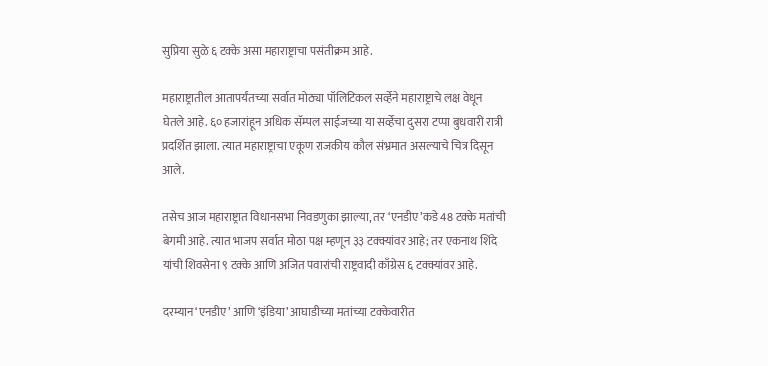सुप्रिया सुळे ६ टक्के असा महाराष्ट्राचा पसंतीक्रम आहे.

महाराष्ट्रातील आतापर्यंतच्या सर्वात मोठ्या पॉलिटिकल सर्व्हेने महाराष्ट्राचे लक्ष वेधून घेतले आहे. ६० हजारांहून अधिक सॅम्पल साईजच्या या सर्व्हेचा दुसरा टप्पा बुधवारी रात्री प्रदर्शित झाला. त्यात महाराष्ट्राचा एकूण राजकीय कौल संभ्रमात असल्याचे चित्र दिसून आले.

तसेच आज महाराष्ट्रात विधानसभा निवडणुका झाल्या, तर ‘एनडीए’कडे 48 टक्के मतांची बेगमी आहे. त्यात भाजप सर्वात मोठा पक्ष म्हणून ३३ टक्क्यांवर आहे; तर एकनाथ शिंदे यांची शिवसेना ९ टक्के आणि अजित पवारांची राष्ट्रवादी काँग्रेस ६ टक्क्यांवर आहे.

दरम्यान‘एनडीए’ आणि ‘इंडिया’ आघाडीच्या मतांच्या टक्केवारीत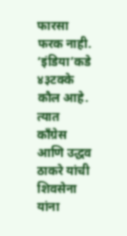फारसा फरक नाही. ‘इंडिया’कडे ४३टक्के कौल आहे. त्यात काँग्रेस आणि उद्धव ठाकरे यांची शिवसेना यांना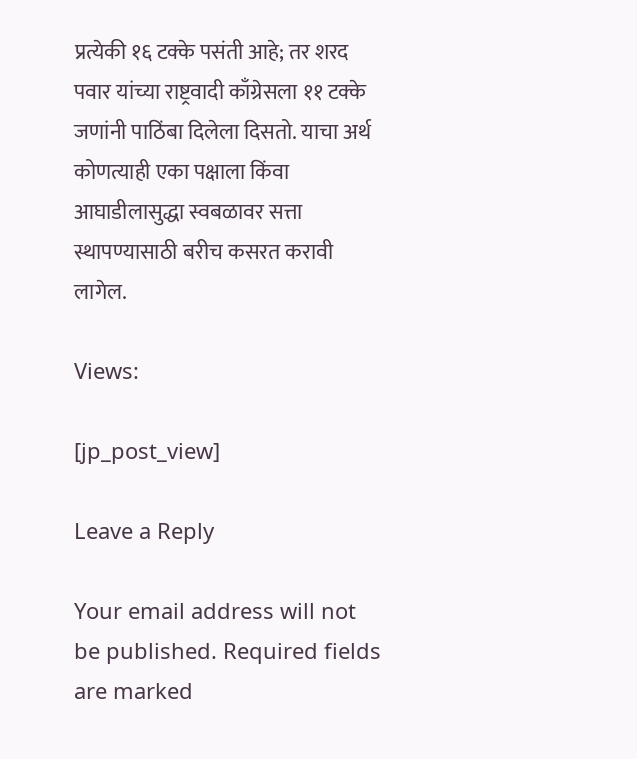प्रत्येकी १६ टक्के पसंती आहे; तर शरद पवार यांच्या राष्ट्रवादी काँग्रेसला ११ टक्के जणांनी पाठिंबा दिलेला दिसतो. याचा अर्थ कोणत्याही एका पक्षाला किंवा आघाडीलासुद्धा स्वबळावर सत्ता स्थापण्यासाठी बरीच कसरत करावी लागेल.

Views:

[jp_post_view]

Leave a Reply

Your email address will not be published. Required fields are marked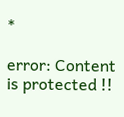*

error: Content is protected !!